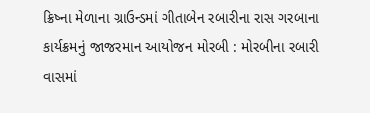ક્રિષ્ના મેળાના ગ્રાઉન્ડમાં ગીતાબેન રબારીના રાસ ગરબાના કાર્યક્રમનું જાજરમાન આયોજન મોરબી : મોરબીના રબારી વાસમાં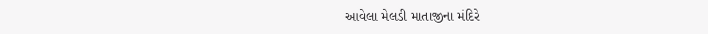આવેલા મેલડી માતાજીના મંદિરે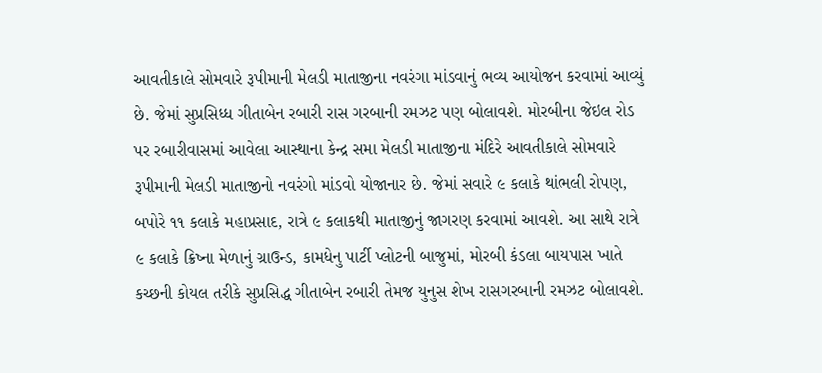આવતીકાલે સોમવારે રૂપીમાની મેલડી માતાજીના નવરંગા માંડવાનું ભવ્ય આયોજન કરવામાં આવ્યું છે. જેમાં સુપ્રસિધ્ધ ગીતાબેન રબારી રાસ ગરબાની રમઝટ પણ બોલાવશે. મોરબીના જેઇલ રોડ પર રબારીવાસમાં આવેલા આસ્થાના કેન્દ્ર સમા મેલડી માતાજીના મંદિરે આવતીકાલે સોમવારે રૂપીમાની મેલડી માતાજીનો નવરંગો માંડવો યોજાનાર છે. જેમાં સવારે ૯ કલાકે થાંભલી રોપણ, બપોરે ૧૧ કલાકે મહાપ્રસાદ, રાત્રે ૯ કલાકથી માતાજીનું જાગરણ કરવામાં આવશે. આ સાથે રાત્રે ૯ કલાકે ક્રિષ્ના મેળાનું ગ્રાઉન્ડ, કામધેનુ પાર્ટી પ્લોટની બાજુમાં, મોરબી કંડલા બાયપાસ ખાતે કચ્છની કોયલ તરીકે સુપ્રસિદ્ધ ગીતાબેન રબારી તેમજ યુનુસ શેખ રાસગરબાની રમઝટ બોલાવશે.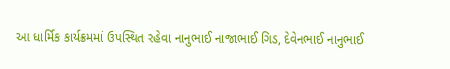આ ધાર્મિક કાર્યક્રમમાં ઉપસ્થિત રહેવા નાનુભાઈ નાજાભાઈ ગિડ, દેવેનભાઈ નાનુભાઈ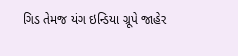ગિડ તેમજ યંગ ઇન્ડિયા ગ્રૂપે જાહેર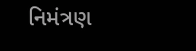નિમંત્રણ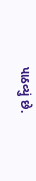પાઠવ્યું છે.